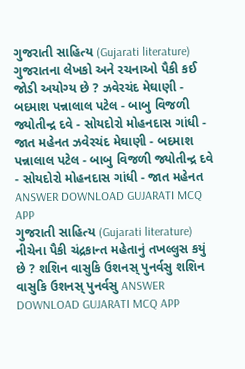ગુજરાતી સાહિત્ય (Gujarati literature) ગુજરાતના લેખકો અને રચનાઓ પૈકી કઈ જોડી અયોગ્ય છે ? ઝવેરચંદ મેઘાણી - બદમાશ પન્નાલાલ પટેલ - બાબુ વિજળી જ્યોતીન્દ્ર દવે - સોયદોરો મોહનદાસ ગાંધી - જાત મહેનત ઝવેરચંદ મેઘાણી - બદમાશ પન્નાલાલ પટેલ - બાબુ વિજળી જ્યોતીન્દ્ર દવે - સોયદોરો મોહનદાસ ગાંધી - જાત મહેનત ANSWER DOWNLOAD GUJARATI MCQ APP
ગુજરાતી સાહિત્ય (Gujarati literature) નીચેના પૈકી ચંદ્રકાન્ત મહેતાનું તખલ્લુસ કયું છે ? શશિન વાસુકિ ઉશનસ્ પુનર્વસુ શશિન વાસુકિ ઉશનસ્ પુનર્વસુ ANSWER DOWNLOAD GUJARATI MCQ APP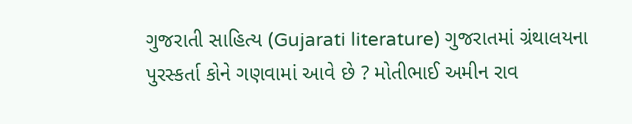ગુજરાતી સાહિત્ય (Gujarati literature) ગુજરાતમાં ગ્રંથાલયના પુરસ્કર્તા કોને ગણવામાં આવે છે ? મોતીભાઈ અમીન રાવ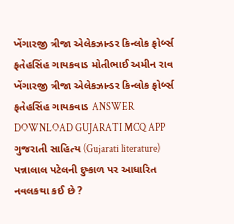ખેંગારજી ત્રીજા એલેકઝાન્ડર કિન્લોક ફોર્બ્સ ફતેહસિંહ ગાયકવાડ મોતીભાઈ અમીન રાવ ખેંગારજી ત્રીજા એલેકઝાન્ડર કિન્લોક ફોર્બ્સ ફતેહસિંહ ગાયકવાડ ANSWER DOWNLOAD GUJARATI MCQ APP
ગુજરાતી સાહિત્ય (Gujarati literature) પન્નાલાલ પટેલની દુષ્કાળ પર આધારિત નવલકથા કઈ છે ?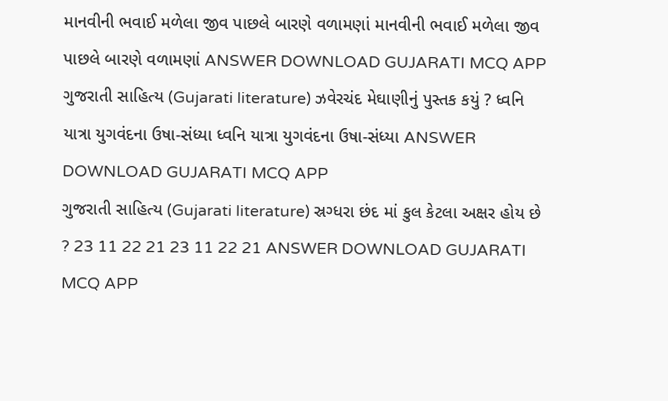માનવીની ભવાઈ મળેલા જીવ પાછલે બારણે વળામણાં માનવીની ભવાઈ મળેલા જીવ પાછલે બારણે વળામણાં ANSWER DOWNLOAD GUJARATI MCQ APP
ગુજરાતી સાહિત્ય (Gujarati literature) ઝવેરચંદ મેઘાણીનું પુસ્તક કયું ? ધ્વનિ યાત્રા યુગવંદના ઉષા-સંધ્યા ધ્વનિ યાત્રા યુગવંદના ઉષા-સંધ્યા ANSWER DOWNLOAD GUJARATI MCQ APP
ગુજરાતી સાહિત્ય (Gujarati literature) સ્રગ્ધરા છંદ માં કુલ કેટલા અક્ષર હોય છે ? 23 11 22 21 23 11 22 21 ANSWER DOWNLOAD GUJARATI MCQ APP